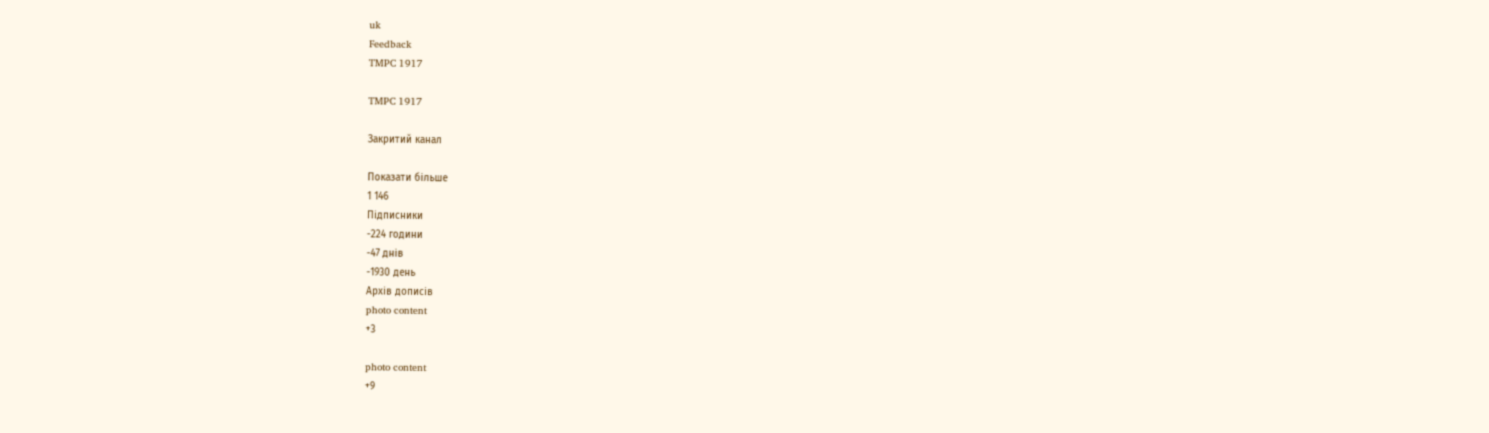uk
Feedback
TMPC 1917

TMPC 1917

Закритий канал

Показати більше
1 146
Підписники
-224 години
-47 днів
-1930 день
Архів дописів
photo content
+3

photo content
+9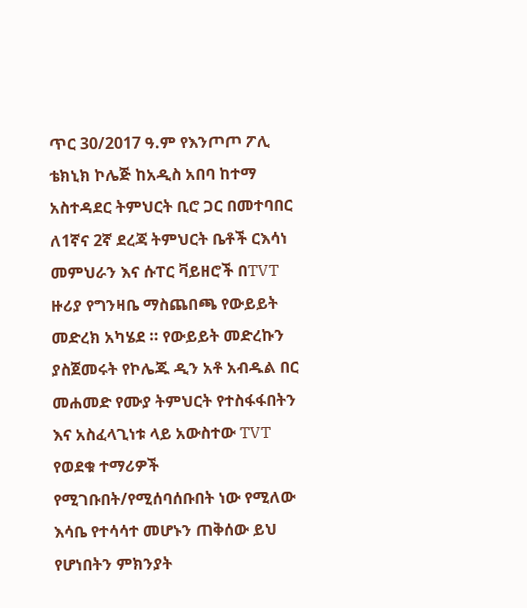ጥር 30/2017 ዓ.ም የእንጦጦ ፖሊ ቴክኒክ ኮሌጅ ከአዲስ አበባ ከተማ አስተዳደር ትምህርት ቢሮ ጋር በመተባበር ለ1ኛና 2ኛ ደረጃ ትምህርት ቤቶች ርእሳነ መምህራን እና ሱፐር ቫይዘሮች በTVT ዙሪያ የግንዛቤ ማስጨበጫ የውይይት መድረክ አካሄደ ። የውይይት መድረኩን ያስጀመሩት የኮሌጁ ዲን አቶ አብዱል በር መሐመድ የሙያ ትምህርት የተስፋፋበትን እና አስፈላጊነቱ ላይ አውስተው TVT የወደቁ ተማሪዎች የሚገቡበት/የሚሰባሰቡበት ነው የሚለው እሳቤ የተሳሳተ መሆኑን ጠቅሰው ይህ የሆነበትን ምክንያት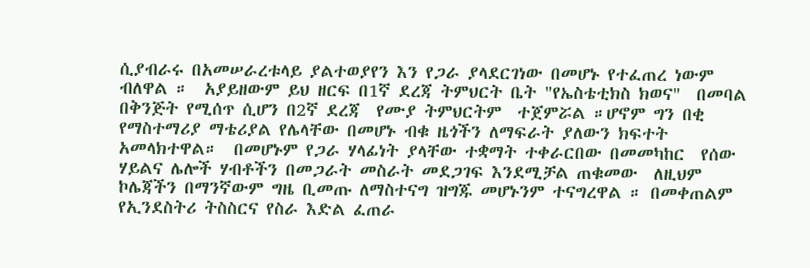ሲያብራሩ በአመሠራረቱላይ ያልተወያየን እን የጋራ ያላደርገነው በመሆኑ የተፈጠረ ነውም ብለዋል ።  አያይዘውም ይህ ዘርፍ በ1ኛ ደረጃ ትምህርት ቤት "የኤስቴቲክስ ክወና"  በመባል በቅንጅት የሚሰጥ ሲሆን በ2ኛ ደረጃ  የሙያ ትምህርትም  ተጀምሯል ።ሆኖም ግን በቂ የማስተማሪያ ማቴሪያል የሌላቸው በመሆኑ ብቁ ዜጎችን ለማፍራት ያለውን ክፍተት አመላክተዋል።  በመሆኑም የጋራ ሃላፊነት ያላቸው ተቋማት ተቀራርበው በመመካከር  የሰው ሃይልና ሌሎች ሃብቶችን በመጋራት መስራት መደጋገፍ እንደሚቻል ጠቁመው  ለዚህም ኮሌጃችን በማንኛውም ግዜ ቢመጡ ለማስተናግ ዝግጁ መሆኑንም ተናግረዋል ። በመቀጠልም የኢንደስትሪ ትስስርና የስራ እድል ፈጠራ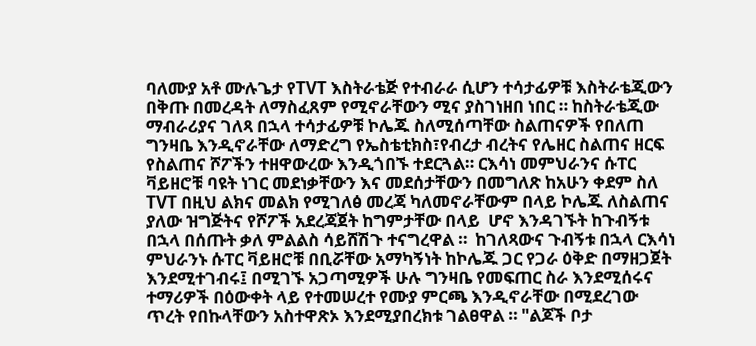ባለሙያ አቶ ሙሉጌታ የTVT እስትራቴጅ የተብራራ ሲሆን ተሳታፊዎቹ እስትራቴጂውን በቅጡ በመረዳት ለማስፈጸም የሚኖራቸውን ሚና ያስገነዘበ ነበር ። ከስትራቴጂው ማብራሪያና ገለጻ በኋላ ተሳታፊዎቹ ኮሌጁ ስለሚሰጣቸው ስልጠናዎች የበለጠ ግንዛቤ እንዲኖራቸው ለማድረግ የኤስቴቲክስ፣የብረታ ብረትና የሌዘር ስልጠና ዘርፍ የስልጠና ሾፖችን ተዘዋውረው እንዲጎበኙ ተደርጓል። ርእሳነ መምህራንና ሱፐር ቫይዘሮቹ ባዩት ነገር መደነቃቸውን እና መደሰታቸውን በመግለጽ ከአሁን ቀደም ስለ TVT በዚህ ልክና መልክ የሚገለፅ መረጃ ካለመኖራቸውም በላይ ኮሌጁ ለስልጠና ያለው ዝግጅትና የሾፖች አደረጃጀት ከግምታቸው በላይ  ሆኖ እንዳገኙት ከጉብኝቱ በኋላ በሰጡት ቃለ ምልልስ ሳይሸሽጉ ተናግረዋል ።  ከገለጻውና ጉብኝቱ በኋላ ርእሳነ ምህራንኑ ሱፐር ቫይዘሮቹ በቢሯቸው አማካኝነት ከኮሌጁ ጋር የጋራ ዕቅድ በማዘጋጀት እንደሚተገብሩ፤ በሚገኙ አጋጣሚዎች ሁሉ ግንዛቤ የመፍጠር ስራ እንደሚሰሩና ተማሪዎች በዕውቀት ላይ የተመሠረተ የሙያ ምርጫ እንዲኖራቸው በሚደረገው ጥረት የበኩላቸውን አስተዋጽኦ እንደሚያበረክቱ ገልፀዋል ። "ልጆች ቦታ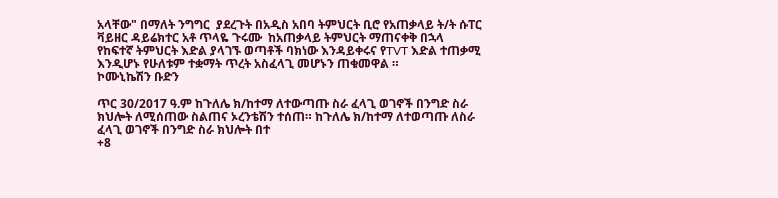አላቸው" በማለት ንግግር  ያደረጉት በአዲስ አበባ ትምህርት ቢሮ የአጠቃላይ ት/ት ሱፐር ቫይዘር ዳይሬክተር አቶ ጥላዬ ጉሩሙ  ከአጠቃላይ ትምህርት ማጠናቀቅ በኋላ የከፍተኛ ትምህርት እድል ያላገኙ ወጣቶች ባክነው እንዳይቀሩና የTVT እድል ተጠቃሚ እንዲሆኑ የሁለቱም ተቋማት ጥረት አስፈላጊ መሆኑን ጠቁመዋል ።                         ኮሙኒኬሽን ቡድን

ጥር 30/2017 ዓ.ም ከጉለሌ ክ/ከተማ ለተውጣጡ ስራ ፈላጊ ወገኖች በንግድ ስራ ክህሎት ለሚሰጠው ስልጠና ኦረንቴሽን ተሰጠ። ከጉለሌ ክ/ከተማ ለተወጣጡ ለስራ ፈላጊ ወገኖች በንግድ ስራ ክህሎት በተ
+8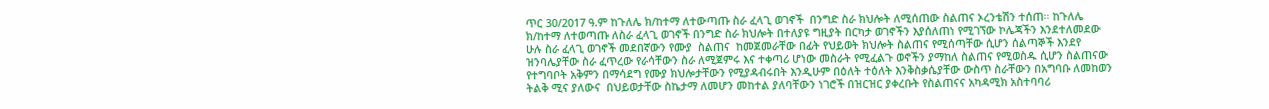ጥር 30/2017 ዓ.ም ከጉለሌ ክ/ከተማ ለተውጣጡ ስራ ፈላጊ ወገኖች  በንግድ ስራ ክህሎት ለሚሰጠው ስልጠና ኦረንቴሽን ተሰጠ። ከጉለሌ ክ/ከተማ ለተወጣጡ ለስራ ፈላጊ ወገኖች በንግድ ስራ ክህሎት በተለያዩ ግዚያት በርካታ ወገኖችን እያሰለጠነ የሚገኘው ኮሌጃችን እንደተለመደው ሁሉ ስራ ፈላጊ ወገኖች መደበኛውን የሙያ  ስልጠና  ከመጀመራቸው በፊት የህይወት ክህሎት ስልጠና የሚሰጣቸው ሲሆን ሰልጣኞች እንደየ ዝንባሌያቸው ስራ ፈጥረው የራሳቸውን ስራ ለሚጀምሩ እና ተቀጣሪ ሆነው መስራት የሚፈልጉ ወኖችን ያማከለ ስልጠና የሚወስዱ ሲሆን ስልጠናው የተግባቦት አቅምን በማሳደግ የሙያ ክህሎታቸውን የሚያዳብሩበት እንዲሁም በዕለት ተዕለት እንቅስቃሴያቸው ውስጥ ስራቸውን በአግባቡ ለመከወን ትልቅ ሚና ያለውና  በህይወታቸው ስኬታማ ለመሆን መከተል ያለባቸውን ነገሮች በዝርዝር ያቀረቡት የስልጠናና አካዳሚክ አስተባባሪ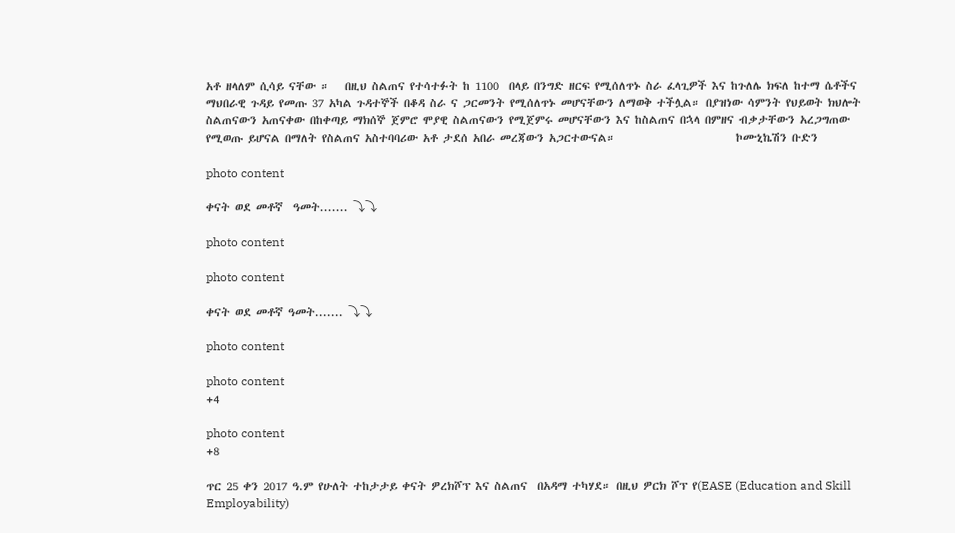አቶ ዘላለም ሲሳይ ናቸው ።   በዚህ ስልጠና የተሳተፉት ከ 1100  በላይ በንግድ ዘርፍ የሚሰለጥኑ ስራ ፈላጊዎች እና ከጉለሌ ክፍለ ከተማ ሴቶችና ማህበራዊ ጉዳይ የመጡ 37 አካል ጉዳተኞች በቆዳ ስራ ና ጋርመንት የሚሰለጥኑ መሆናቸውን ለማወቅ ተችሏል። በያዝነው ሳምንት የህይወት ክህሎት ስልጠናውን አጠናቀው በከቀጣይ ማክሰኞ ጀምሮ ሞያዊ ስልጠናውን የሚጀምሩ መሆናቸውን እና ከስልጠና በኋላ በምዘና ብቃታቸውን አረጋግጠው የሚወጡ ይሆናል በማለት የስልጠና አስተባባሪው አቶ ታደሰ አበራ መረጃውን አጋርተውናል።                        ኮሙኒኬሽን ቡድን

photo content

ቀናት ወደ መቶኛ  ዓመት....... ⤵⤵

photo content

photo content

ቀናት ወደ መቶኛ ዓመት....... ⤵⤵

photo content

photo content
+4

photo content
+8

ጥር 25 ቀን 2017 ዓ.ም የሁለት ተከታታይ ቀናት ዎረክሾፕ እና ስልጠና  በአዳማ ተካሃደ። በዚህ ዎርክ ሾፕ የ(EASE (Education and Skill Employability)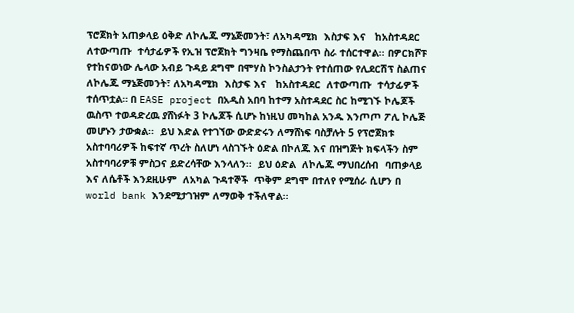ፕሮጀክት አጠቃላይ ዕቅድ ለኮሌጁ ማኔጅመንት፣ ለአካዳሚክ  እስታፍ እና   ከአስተዳደር  ለተውጣጡ  ተሳታፊዎች የኢዝ ፕሮጀክት ግንዛቤ የማስጨበጥ ስራ ተሰርተዋል፡፡ በዎርክሾፑ የተከናወነው ሌላው አብይ ጉዳይ ደግሞ በሞሃስ ኮንስልታንት የተሰጠው የሊደርሽፕ ስልጠና  ለኮሌጁ ማኔጅመንት፣ ለአካዳሚክ  እስታፍ እና   ከአስተዳደር  ለተውጣጡ  ተሳታፊዎች ተሰጥቷል። በ EASE project በአዲስ አበባ ከተማ አስተዳደር ስር ከሚገኙ ኮሌጆች ዉስጥ ተወዳድረዉ ያሸነፉት 3 ኮሌጆች ሲሆኑ ከነዚህ መካከል አንዱ እንጦጦ ፖሊ ኮሌጅ መሆኑን ታውቋል፡፡  ይህ እድል የተገኘው ውድድሩን ለማሸነፍ ባስቻሉት 5 የፕሮጀክቱ አስተባባሪዎች ከፍተኛ ጥረት ስለሆነ ላስገኙት ዕድል በኮለጁ እና በዝግጅት ክፍላችን ስም አስተባባሪዎቹ ምስጋና ይድረሳቸው እንላለን፡፡  ይህ ዕድል  ለኮሌጁ ማህበረሰብ  ባጠቃላይ እና ለሴቶች እንደዚሁም  ለአካል ጉዳተኞች  ጥቅም ደግሞ በተለየ የሚሰራ ሲሆን በ world bank እንደሚታገዝም ለማወቅ ተችለዋል፡፡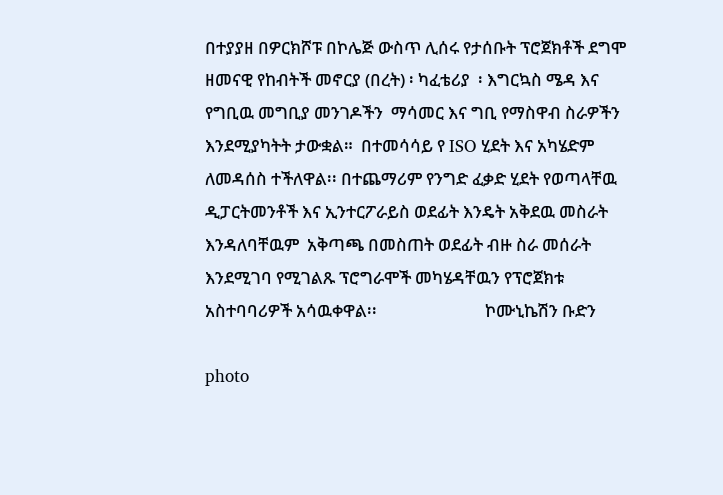በተያያዘ በዎርክሾፑ በኮሌጅ ውስጥ ሊሰሩ የታሰቡት ፕሮጀክቶች ደግሞ ዘመናዊ የከብትች መኖርያ (በረት) ፡ ካፈቴሪያ  ፡ እግርኳስ ሜዳ እና የግቢዉ መግቢያ መንገዶችን  ማሳመር እና ግቢ የማስዋብ ስራዎችን እንደሚያካትት ታውቋል።  በተመሳሳይ የ ISO ሂደት እና አካሄድም ለመዳሰስ ተችለዋል፡፡ በተጨማሪም የንግድ ፈቃድ ሂደት የወጣላቸዉ ዲፓርትመንቶች እና ኢንተርፖራይስ ወደፊት እንዴት አቅደዉ መስራት እንዳለባቸዉም  አቅጣጫ በመስጠት ወደፊት ብዙ ስራ መሰራት እንደሚገባ የሚገልጹ ፕሮግራሞች መካሄዳቸዉን የፕሮጀክቱ አስተባባሪዎች አሳዉቀዋል፡፡                           ኮሙኒኬሽን ቡድን

photo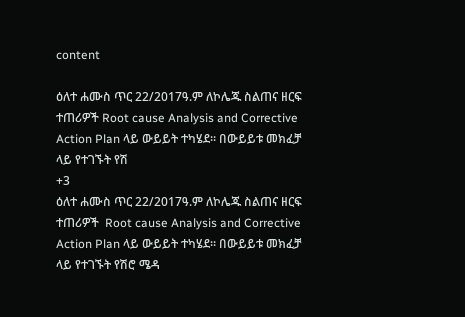content

ዕለተ ሐሙስ ጥር 22/2017ዓ.ም ለኮሌጁ ስልጠና ዘርፍ ተጠሪዎች Root cause Analysis and Corrective Action Plan ላይ ውይይት ተካሄደ። በውይይቱ መክፈቻ ላይ የተገኙት የሽ
+3
ዕለተ ሐሙስ ጥር 22/2017ዓ.ም ለኮሌጁ ስልጠና ዘርፍ ተጠሪዎች  Root cause Analysis and Corrective Action Plan ላይ ውይይት ተካሄደ። በውይይቱ መክፈቻ ላይ የተገኙት የሽሮ ሜዳ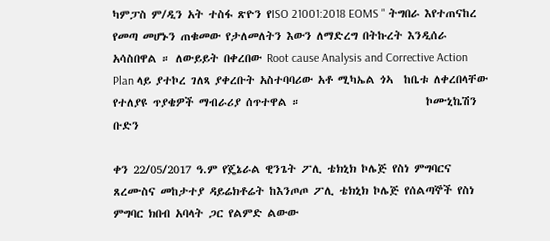ካምፓስ ም/ዲን አት ተስፋ ጽዮን የISO 21001:2018 EOMS " ትግበራ እየተጠናከረ የመጣ መሆኑን ጠቁመው የታለመለትን እውን ለማድረግ በትኩረት እንዲሰራ አሳስበዋል ። ለውይይት በቀረበው Root cause Analysis and Corrective Action Plan ላይ ያተኮረ ገለጻ ያቀረቡት አስተባባሪው አቶ ሚካኤል ጎኣ  ከቤቱ ለቀረበላቸው የተለያዩ ጥያቄዎች ማብራሪያ ሰጥተዋል ።                         ኮሙኒኬሽን ቡድን

ቀን 22/05/2017 ዓ.ም የጄኔራል ዊንጌት ፖሊ ቴክኒክ ኮሌጅ የስነ ምግባርና ጸረሙስና መከታተያ ዳይሬክቶሬት ከእንጦጦ ፖሊ ቴክኒክ ኮሌጅ የሰልጣኞች የስነ ምግባር ክበብ አባላት ጋር የልምድ ልውው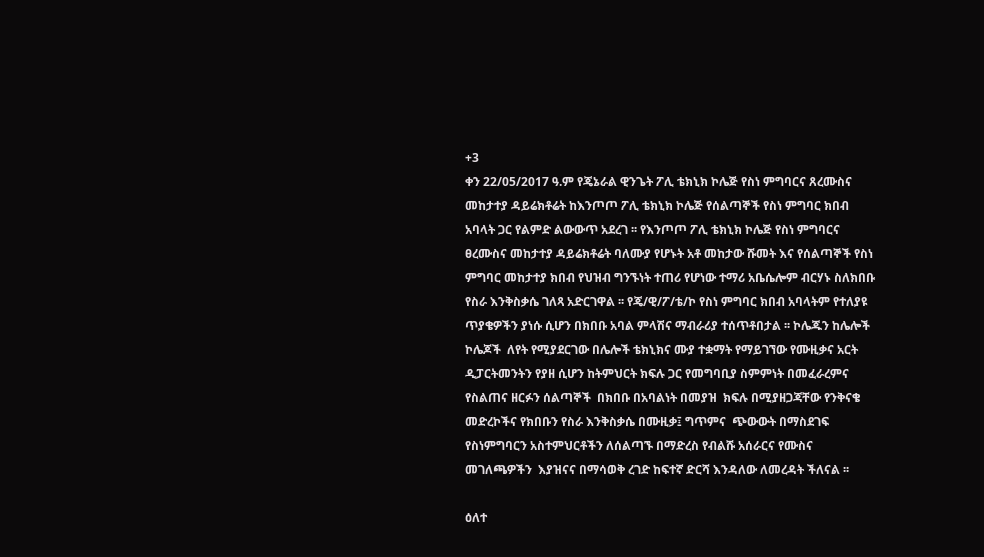+3
ቀን 22/05/2017 ዓ.ም የጄኔራል ዊንጌት ፖሊ ቴክኒክ ኮሌጅ የስነ ምግባርና ጸረሙስና መከታተያ ዳይሬክቶሬት ከእንጦጦ ፖሊ ቴክኒክ ኮሌጅ የሰልጣኞች የስነ ምግባር ክበብ አባላት ጋር የልምድ ልውውጥ አደረገ ፡፡ የእንጦጦ ፖሊ ቴክኒክ ኮሌጅ የስነ ምግባርና ፀረሙስና መከታተያ ዳይሬክቶሬት ባለሙያ የሆኑት አቶ መከታው ሹመት እና የሰልጣኞች የስነ ምግባር መከታተያ ክበብ የህዝብ ግንኙነት ተጠሪ የሆነው ተማሪ አቤሴሎም ብርሃኑ ስለክበቡ የስራ እንቅስቃሴ ገለጻ አድርገዋል ፡፡ የጄ/ዊ/ፖ/ቴ/ኮ የስነ ምግባር ክበብ አባላትም የተለያዩ ጥያቄዎችን ያነሱ ሲሆን በክበቡ አባል ምላሽና ማብራሪያ ተሰጥቶበታል ፡፡ ኮሌጁን ከሌሎች ኮሌጆች  ለየት የሚያደርገው በሌሎች ቴክኒክና ሙያ ተቋማት የማይገኘው የሙዚቃና አርት  ዲፓርትመንትን የያዘ ሲሆን ከትምህርት ክፍሉ ጋር የመግባቢያ ስምምነት በመፈራረምና የስልጠና ዘርፉን ሰልጣኞች  በክበቡ በአባልነት በመያዝ  ክፍሉ በሚያዘጋጃቸው የንቅናቄ መድረኮችና የክበቡን የስራ እንቅስቃሴ በሙዚቃ፤ ግጥምና  ጭውውት በማስደገፍ የስነምግባርን አስተምህርቶችን ለሰልጣኙ በማድረስ የብልሹ አሰራርና የሙስና መገለጫዎችን  እያዝናና በማሳወቅ ረገድ ከፍተኛ ድርሻ እንዳለው ለመረዳት ችለናል ፡፡

ዕለተ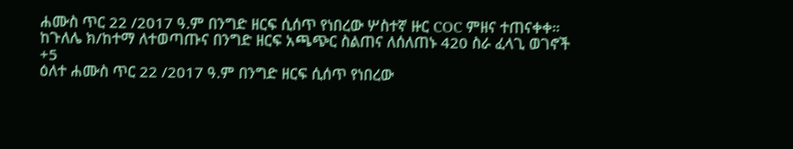ሐሙስ ጥር 22 /2017 ዓ.ም በንግድ ዘርፍ ሲሰጥ የነበረው ሦስተኛ ዙር COC ምዘና ተጠናቀቀ። ከጉለሌ ክ/ከተማ ለተወጣጡና በንግድ ዘርፍ አጫጭር ስልጠና ለሰለጠኑ 420 ስራ ፈላጊ ወገኖች
+5
ዕለተ ሐሙስ ጥር 22 /2017 ዓ.ም በንግድ ዘርፍ ሲሰጥ የነበረው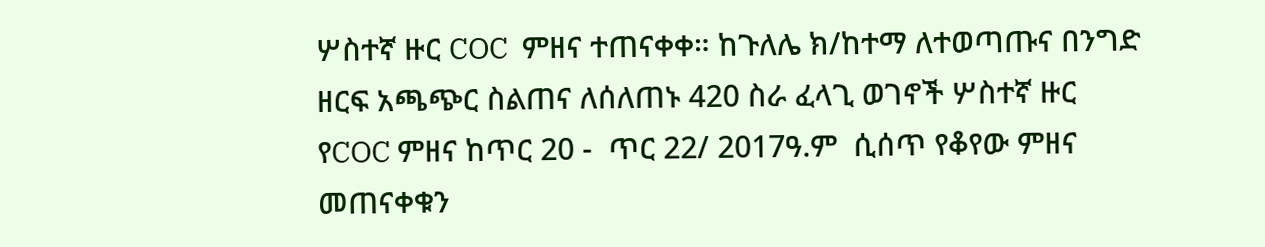ሦስተኛ ዙር COC  ምዘና ተጠናቀቀ። ከጉለሌ ክ/ከተማ ለተወጣጡና በንግድ ዘርፍ አጫጭር ስልጠና ለሰለጠኑ 420 ስራ ፈላጊ ወገኖች ሦስተኛ ዙር የCOC ምዘና ከጥር 20 -  ጥር 22/ 2017ዓ.ም  ሲሰጥ የቆየው ምዘና መጠናቀቁን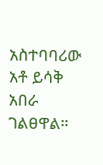አስተባባሪው አቶ ይሳቅ አበራ ገልፀዋል።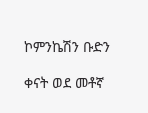ኮምንኬሽን ቡድን

ቀናት ወደ መቶኛ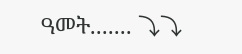ዓመት....... ⤵⤵